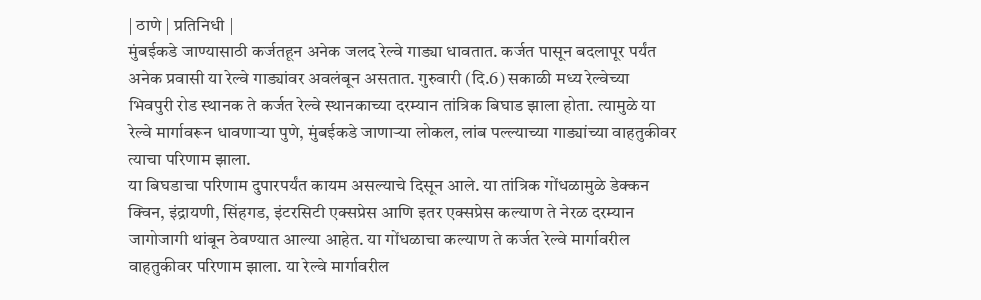| ठाणे | प्रतिनिधी |
मुंबईकडे जाण्यासाठी कर्जतहून अनेक जलद रेल्वे गाड्या धावतात. कर्जत पासून बदलापूर पर्यंत अनेक प्रवासी या रेल्वे गाड्यांवर अवलंबून असतात. गुरुवारी (दि.6) सकाळी मध्य रेल्वेच्या भिवपुरी रोड स्थानक ते कर्जत रेल्वे स्थानकाच्या दरम्यान तांत्रिक बिघाड झाला होता. त्यामुळे या रेल्वे मार्गावरून धावणाऱ्या पुणे, मुंबईकडे जाणाऱ्या लोकल, लांब पल्ल्याच्या गाड्यांच्या वाहतुकीवर त्याचा परिणाम झाला.
या बिघडाचा परिणाम दुपारपर्यंत कायम असल्याचे दिसून आले. या तांत्रिक गोंधळामुळे डेक्कन क्विन, इंद्रायणी, सिंहगड, इंटरसिटी एक्सप्रेस आणि इतर एक्सप्रेस कल्याण ते नेरळ दरम्यान जागोजागी थांबून ठेवण्यात आल्या आहेत. या गोंधळाचा कल्याण ते कर्जत रेल्वे मार्गावरील वाहतुकीवर परिणाम झाला. या रेल्वे मार्गावरील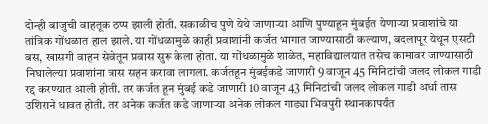दोन्ही बाजुची वाहतूक ठप्प झाली होती. सकाळीच पुणे येथे जाणाऱ्या आणि पुण्याहून मुंबईत येणाऱ्या प्रवाशांचे या तांत्रिक गोंधळात हाल झाले. या गोंधळामुळे काही प्रवाशांनी कर्जत भागात जाण्यासाठी कल्याण, बदलापूर येथून एसटी बस, खासगी वाहन सेवेतून प्रवास सुरू केला होता. या गोंधळामुळे शाळेत, महाविद्यालयात तसेच कामावर जाण्यासाठी निघालेल्या प्रवाशांना त्रास सहन करावा लागला. कर्जतहून मुंबईकडे जाणारी 9 वाजून 45 मिनिटांची जलद लोकल गाडी रद्द करण्यात आली होती. तर कर्जत हून मुंबई कडे जाणारी 10 वाजून 43 मिनिटांची जलद लोकल गाडी अर्धा तास उशिराने धावत होती. तर अनेक कर्जत कडे जाणाऱ्या अनेक लोकल गाड्या भिवपुरी स्थानकापर्यंत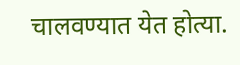चालवण्यात येत होत्या.